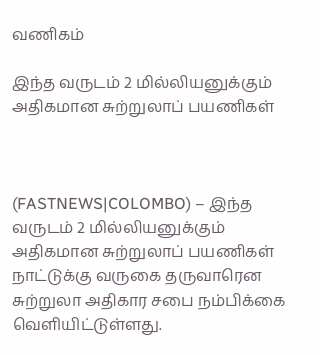வணிகம்

இந்த வருடம் 2 மில்லியனுக்கும் அதிகமான சுற்றுலாப் பயணிகள்



(FASTNEWS|COLOMBO) – இந்த வருடம் 2 மில்லியனுக்கும் அதிகமான சுற்றுலாப் பயணிகள் நாட்டுக்கு வருகை தருவாரென சுற்றுலா அதிகார சபை நம்பிக்கை வௌியிட்டுள்ளது.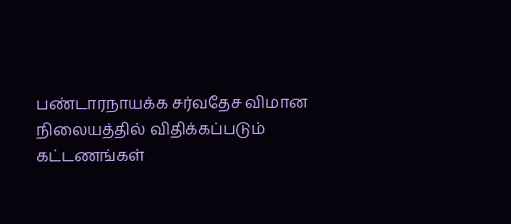பண்டாரநாயக்க சர்வதேச விமான நிலையத்தில் விதிக்கப்படும் கட்டணங்கள்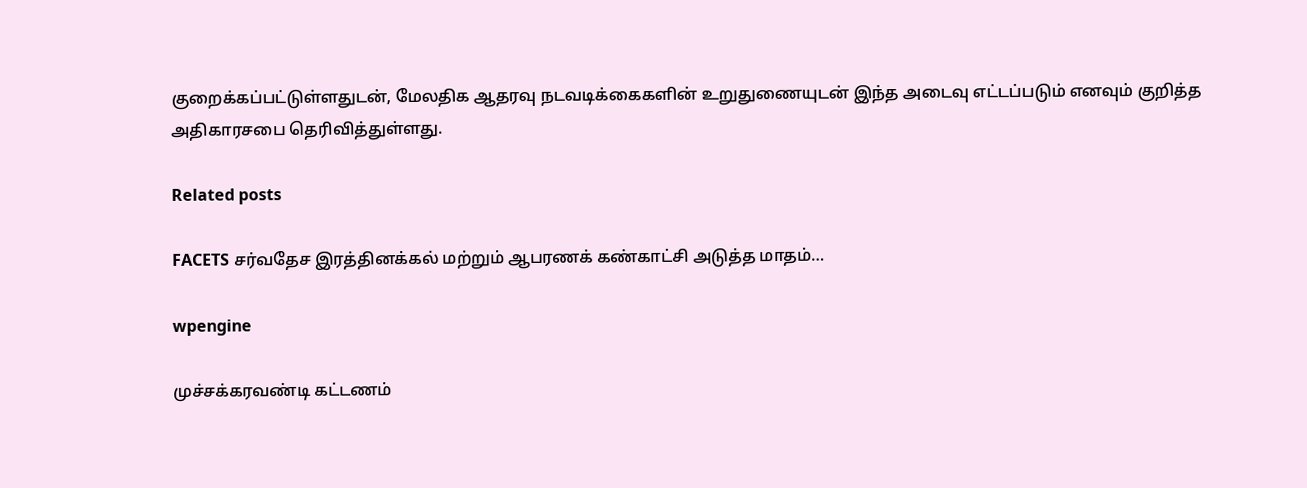குறைக்கப்பட்டுள்ளதுடன், மேலதிக ஆதரவு நடவடிக்கைகளின் உறுதுணையுடன் இந்த அடைவு எட்டப்படும் எனவும் குறித்த அதிகாரசபை தெரிவித்துள்ளது.

Related posts

FACETS சர்வதேச இரத்தினக்கல் மற்றும் ஆபரணக் கண்காட்சி அடுத்த மாதம்…

wpengine

முச்சக்கரவண்டி கட்டணம்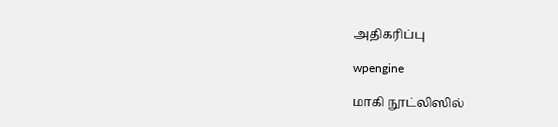அதிகரிப்பு

wpengine

மாகி நூட்லிஸில்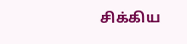சிக்கிய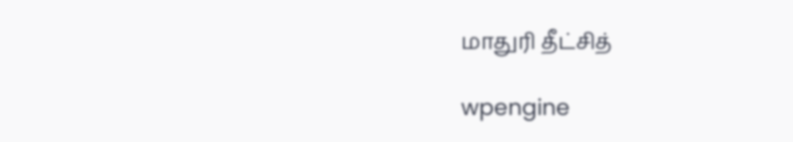மாதுரி தீட்சித்

wpengine